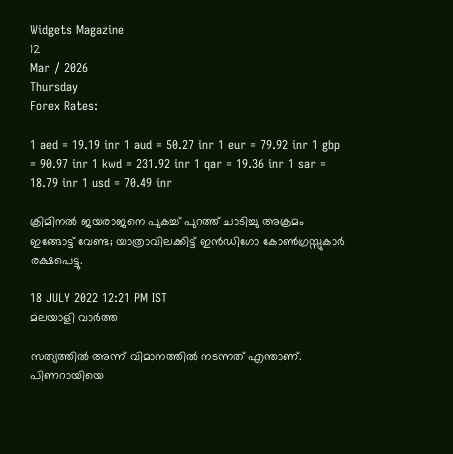Widgets Magazine
12
Mar / 2026
Thursday
Forex Rates:

1 aed = 19.19 inr 1 aud = 50.27 inr 1 eur = 79.92 inr 1 gbp = 90.97 inr 1 kwd = 231.92 inr 1 qar = 19.36 inr 1 sar = 18.79 inr 1 usd = 70.49 inr

ക്രിമിനല്‍ ജയരാജനെ പുകച്ച് പുറത്ത് ചാടിച്ചു അക്രമം ഇങ്ങോട്ട് വേണ്ട; യാത്രാവിലക്കിട്ട് ഇന്‍ഡിഗോ കോണ്‍ഗ്രസ്സുകാര്‍ രക്ഷപെട്ടു.

18 JULY 2022 12:21 PM IST
മലയാളി വാര്‍ത്ത

സത്യത്തില്‍ അന്ന് വിമാനത്തില്‍ നടന്നത് എന്താണ്. പിണറായിയെ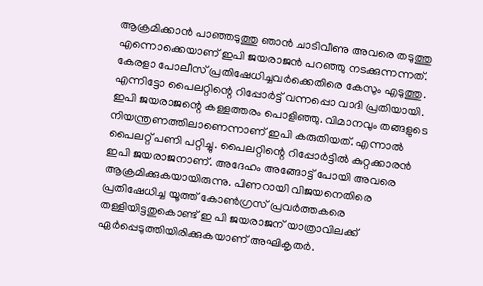ആക്രമിക്കാന്‍ പാഞ്ഞടുത്തു ഞാന്‍ ചാടിവീണു അവരെ തടുത്തു എന്നൊക്കെയാണ് ഇപി ജയരാജന്‍ പറഞ്ഞു നടക്കുന്നന്നത്. കേരളാ പോലീസ് പ്രതിഷേധിച്ചവര്‍ക്കെതിരെ കേസും എടുത്തു. എന്നിട്ടോ പൈലറ്റിന്റെ റിപ്പോര്‍ട്ട് വന്നപ്പൊ വാദി പ്രതിയായി. ഇപി ജയരാജന്റെ കള്ളത്തരം പൊളിഞ്ഞു. വിമാനവും തങ്ങളുടെ നിയന്ത്രണത്തിലാണെന്നാണ് ഇപി കരുതിയത്. എന്നാല്‍ പൈലറ്റ് പണി പറ്റിച്ചു. പൈലറ്റിന്റെ റിപ്പോര്‍ട്ടില്‍ കുറ്റക്കാരന്‍ ഇപി ജയരാജനാണ്. അദേഹം അങ്ങോട്ട് പോയി അവരെ ആക്രമിക്കുകയായിരുന്നു. പിണറായി വിജയനെതിരെ പ്രതിഷേധിച്ച യൂത്ത് കോണ്‍ഗ്രസ് പ്രവര്‍ത്തകരെ തള്ളിയിട്ടതുകൊണ്ട് ഇ പി ജയരാജന് യാത്രാവിലക്ക് ഏര്‍പ്പെടുത്തിയിരിക്കുകയാണ് അഘികൃതര്‍.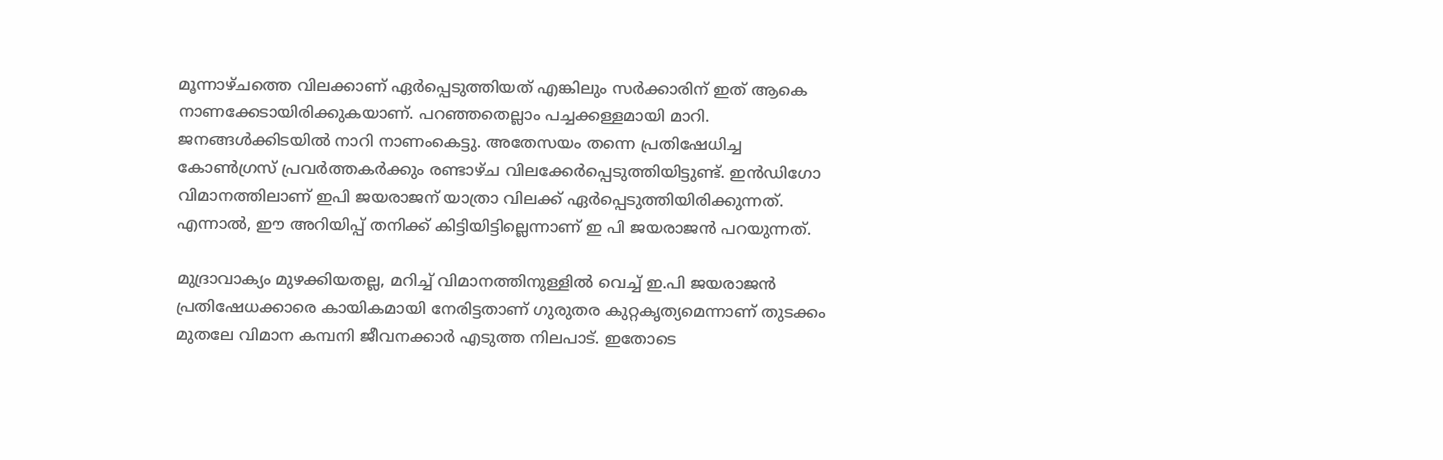മൂന്നാഴ്ചത്തെ വിലക്കാണ് ഏര്‍പ്പെടുത്തിയത് എങ്കിലും സര്‍ക്കാരിന് ഇത് ആകെ നാണക്കേടായിരിക്കുകയാണ്. പറഞ്ഞതെല്ലാം പച്ചക്കള്ളമായി മാറി. ജനങ്ങള്‍ക്കിടയില്‍ നാറി നാണംകെട്ടു. അതേസയം തന്നെ പ്രതിഷേധിച്ച കോണ്‍ഗ്രസ് പ്രവര്‍ത്തകര്‍ക്കും രണ്ടാഴ്ച വിലക്കേര്‍പ്പെടുത്തിയിട്ടുണ്ട്. ഇന്‍ഡിഗോ വിമാനത്തിലാണ് ഇപി ജയരാജന് യാത്രാ വിലക്ക് ഏര്‍പ്പെടുത്തിയിരിക്കുന്നത്. എന്നാല്‍, ഈ അറിയിപ്പ് തനിക്ക് കിട്ടിയിട്ടില്ലെന്നാണ് ഇ പി ജയരാജന്‍ പറയുന്നത്.

മുദ്രാവാക്യം മുഴക്കിയതല്ല, മറിച്ച് വിമാനത്തിനുള്ളില്‍ വെച്ച് ഇ.പി ജയരാജന്‍ പ്രതിഷേധക്കാരെ കായികമായി നേരിട്ടതാണ് ഗുരുതര കുറ്റകൃത്യമെന്നാണ് തുടക്കം മുതലേ വിമാന കമ്പനി ജീവനക്കാര്‍ എടുത്ത നിലപാട്. ഇതോടെ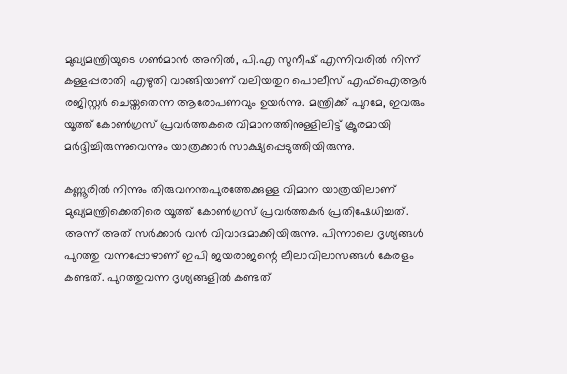മുഖ്യമന്ത്രിയുടെ ഗണ്‍മാന്‍ അനില്‍, പി.എ സുനീഷ് എന്നിവരില്‍ നിന്ന് കള്ളപ്പരാതി എഴുതി വാങ്ങിയാണ് വലിയതുറ പൊലീസ് എഫ്‌ഐആര്‍ രജിസ്റ്റര്‍ ചെയ്തതെന്ന ആരോപണവും ഉയര്‍ന്നു. മന്ത്രിക്ക് പുറമേ, ഇവരും യൂത്ത് കോണ്‍ഗ്രസ് പ്രവര്‍ത്തകരെ വിമാനത്തിനുള്ളിലിട്ട് ക്രൂരമായി മര്‍ദ്ദിച്ചിരുന്നുവെന്നും യാത്രക്കാര്‍ സാക്ഷ്യപ്പെടുത്തിയിരുന്നു.

കണ്ണൂരില്‍ നിന്നും തിരുവനന്തപുരത്തേക്കുള്ള വിമാന യാത്രയിലാണ് മുഖ്യമന്ത്രിക്കെതിരെ യൂത്ത് കോണ്‍ഗ്രസ് പ്രവര്‍ത്തകര്‍ പ്രതിഷേധിച്ചത്. അന്ന് അത് സര്‍ക്കാര്‍ വന്‍ വിവാദമാക്കിയിരുന്നു. പിന്നാലെ ദൃശ്യങ്ങള്‍ പുറത്തു വന്നപ്പോഴാണ് ഇപി ജയരാജന്റെ ലീലാവിലാസങ്ങള്‍ കേരളം കണ്ടത്. പുറത്തുവന്ന ദൃശ്യങ്ങളില്‍ കണ്ടത്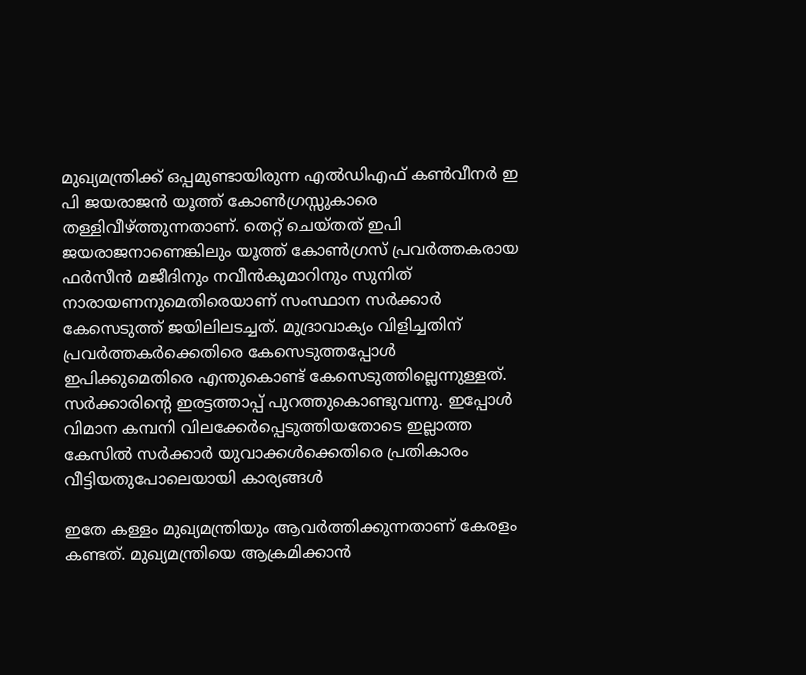മുഖ്യമന്ത്രിക്ക് ഒപ്പമുണ്ടായിരുന്ന എല്‍ഡിഎഫ് കണ്‍വീനര്‍ ഇ പി ജയരാജന്‍ യൂത്ത് കോണ്‍ഗ്രസ്സുകാരെ തള്ളിവീഴ്ത്തുന്നതാണ്. തെറ്റ് ചെയ്തത് ഇപി ജയരാജനാണെങ്കിലും യൂത്ത് കോണ്‍ഗ്രസ് പ്രവര്‍ത്തകരായ ഫര്‍സീന്‍ മജീദിനും നവീന്‍കുമാറിനും സുനിത് നാരായണനുമെതിരെയാണ് സംസ്ഥാന സര്‍ക്കാര്‍ കേസെടുത്ത് ജയിലിലടച്ചത്. മുദ്രാവാക്യം വിളിച്ചതിന് പ്രവര്‍ത്തകര്‍ക്കെതിരെ കേസെടുത്തപ്പോള്‍ ഇപിക്കുമെതിരെ എന്തുകൊണ്ട് കേസെടുത്തില്ലെന്നുള്ളത്. സര്‍ക്കാരിന്റെ ഇരട്ടത്താപ്പ് പുറത്തുകൊണ്ടുവന്നു. ഇപ്പോള്‍ വിമാന കമ്പനി വിലക്കേര്‍പ്പെടുത്തിയതോടെ ഇല്ലാത്ത കേസില്‍ സര്‍ക്കാര്‍ യുവാക്കള്‍ക്കെതിരെ പ്രതികാരം വീട്ടിയതുപോലെയായി കാര്യങ്ങള്‍

ഇതേ കള്ളം മുഖ്യമന്ത്രിയും ആവര്‍ത്തിക്കുന്നതാണ് കേരളം കണ്ടത്. മുഖ്യമന്ത്രിയെ ആക്രമിക്കാന്‍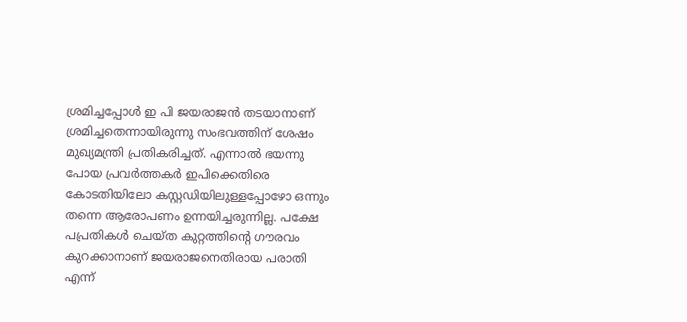ശ്രമിച്ചപ്പോള്‍ ഇ പി ജയരാജന്‍ തടയാനാണ് ശ്രമിച്ചതെന്നായിരുന്നു സംഭവത്തിന് ശേഷം മുഖ്യമന്ത്രി പ്രതികരിച്ചത്. എന്നാല്‍ ഭയന്നു പോയ പ്രവര്‍ത്തകര്‍ ഇപിക്കെതിരെ കോടതിയിലോ കസ്റ്റഡിയിലുള്ളപ്പോഴോ ഒന്നും തന്നെ ആരോപണം ഉന്നയിച്ചരുന്നില്ല. പക്ഷേ പപ്രതികള്‍ ചെയ്ത കുറ്റത്തിന്റെ ഗൗരവം കുറക്കാനാണ് ജയരാജനെതിരായ പരാതി എന്ന്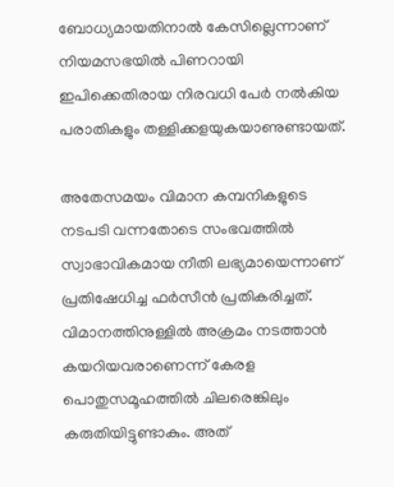ബോധ്യമായതിനാല്‍ കേസില്ലെന്നാണ് നിയമസഭയില്‍ പിണറായി ഇപിക്കെതിരായ നിരവധി പേര്‍ നല്‍കിയ പരാതികളും തള്ളിക്കളയുകയാണുണ്ടായത്.

അതേസമയം വിമാന കമ്പനികളുടെ നടപടി വന്നതോടെ സംഭവത്തില്‍ സ്വാഭാവികമായ നീതി ലഭ്യമായെന്നാണ് പ്രതിഷേധിച്ച ഫര്‍സീന്‍ പ്രതികരിച്ചത്. വിമാനത്തിനുള്ളില്‍ അക്രമം നടത്താന്‍ കയറിയവരാണെന്ന് കേരള പൊതുസമൂഹത്തില്‍ ചിലരെങ്കിലും കരുതിയിട്ടുണ്ടാകും. അത്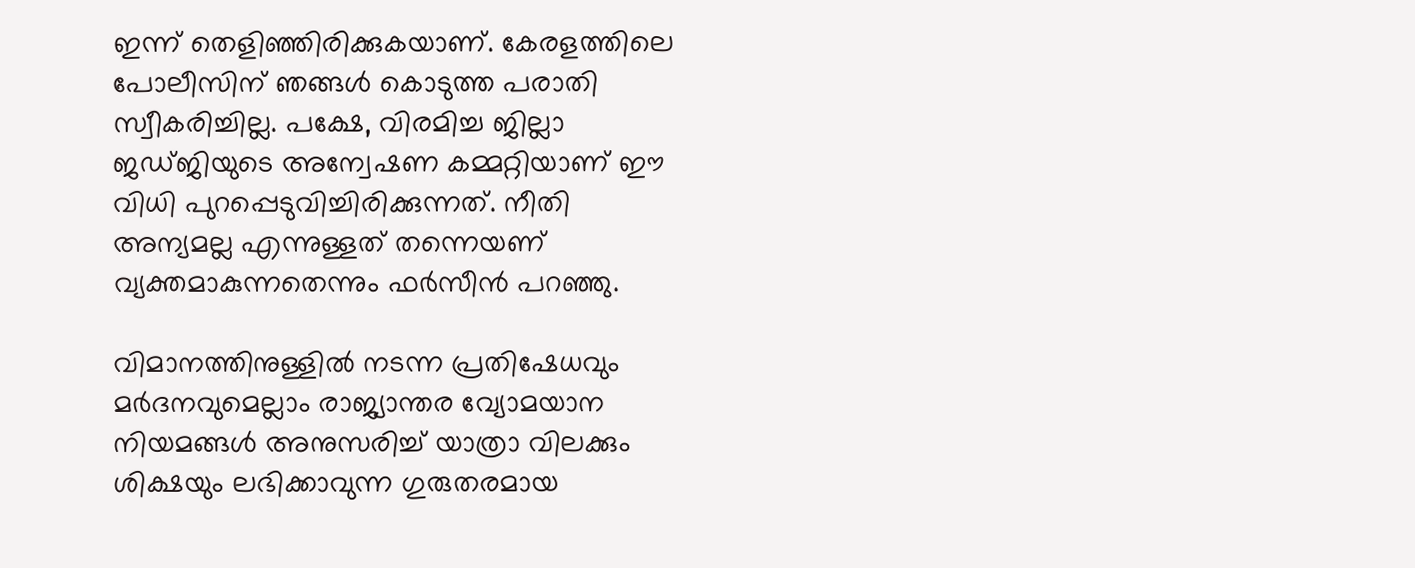ഇന്ന് തെളിഞ്ഞിരിക്കുകയാണ്. കേരളത്തിലെ പോലീസിന് ഞങ്ങള്‍ കൊടുത്ത പരാതി സ്വീകരിച്ചില്ല. പക്ഷേ, വിരമിച്ച ജില്ലാ ജഡ്ജിയുടെ അന്വേഷണ കമ്മറ്റിയാണ് ഈ വിധി പുറപ്പെടുവിച്ചിരിക്കുന്നത്. നീതി അന്യമല്ല എന്നുള്ളത് തന്നെയണ് വ്യക്തമാകുന്നതെന്നും ഫര്‍സീന്‍ പറഞ്ഞു.

വിമാനത്തിനുള്ളില്‍ നടന്ന പ്രതിഷേധവും മര്‍ദനവുമെല്ലാം രാജ്യാന്തര വ്യോമയാന നിയമങ്ങള്‍ അനുസരിച്ച് യാത്രാ വിലക്കും ശിക്ഷയും ലഭിക്കാവുന്ന ഗുരുതരമായ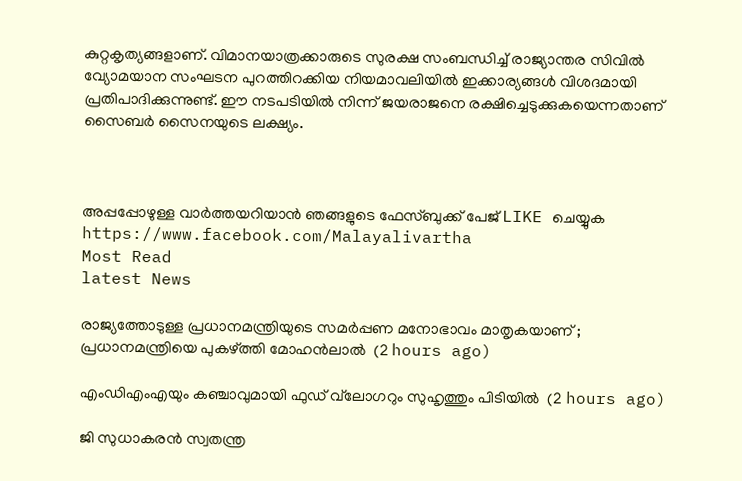കുറ്റകൃത്യങ്ങളാണ്. വിമാനയാത്രക്കാരുടെ സുരക്ഷ സംബന്ധിച്ച് രാജ്യാന്തര സിവില്‍ വ്യോമയാന സംഘടന പുറത്തിറക്കിയ നിയമാവലിയില്‍ ഇക്കാര്യങ്ങള്‍ വിശദമായി പ്രതിപാദിക്കുന്നുണ്ട്. ഈ നടപടിയില്‍ നിന്ന് ജയരാജനെ രക്ഷിച്ചെടുക്കുകയെന്നതാണ് സൈബര്‍ സൈനയുടെ ലക്ഷ്യം.



അപ്പപ്പോഴുള്ള വാര്‍ത്തയറിയാന്‍ ഞങ്ങളുടെ ഫേസ്‌ബുക്ക്‌ പേജ് LIKE ചെയ്യുക
https://www.facebook.com/Malayalivartha
Most Read
latest News

രാജ്യത്തോടുള്ള പ്രധാനമന്ത്രിയുടെ സമര്‍പ്പണ മനോഭാവം മാതൃകയാണ് ; പ്രധാനമന്ത്രിയെ പുകഴ്ത്തി മോഹന്‍ലാല്‍  (2 hours ago)

എംഡിഎംഎയും കഞ്ചാവുമായി ഫുഡ് വ്‌ലോഗറും സുഹൃത്തും പിടിയില്‍  (2 hours ago)

ജി സുധാകരന്‍ സ്വതന്ത്ര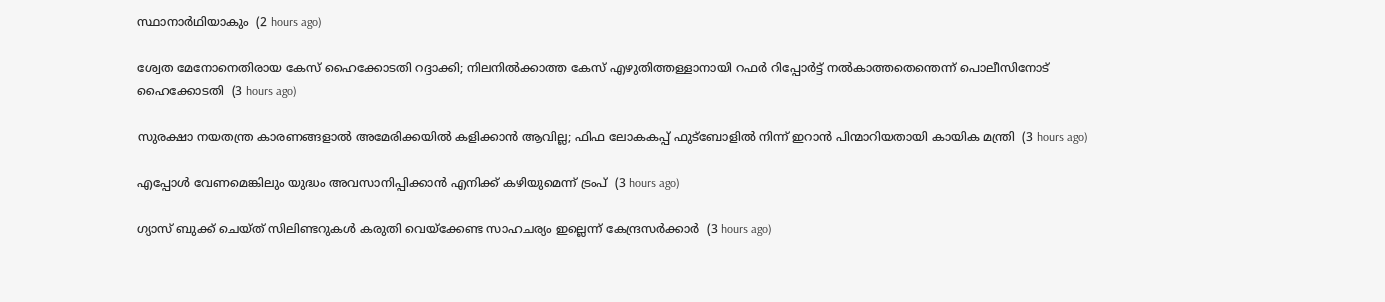സ്ഥാനാര്‍ഥിയാകും  (2 hours ago)

ശ്വേത മേനോനെതിരായ കേസ് ഹൈക്കോടതി റദ്ദാക്കി; നിലനില്‍ക്കാത്ത കേസ് എഴുതിത്തള്ളാനായി റഫര്‍ റിപ്പോര്‍ട്ട് നല്‍കാത്തതെന്തെന്ന് പൊലീസിനോട് ഹൈക്കോടതി  (3 hours ago)

സുരക്ഷാ നയതന്ത്ര കാരണങ്ങളാല്‍ അമേരിക്കയില്‍ കളിക്കാന്‍ ആവില്ല; ഫിഫ ലോകകപ്പ് ഫുട്‌ബോളില്‍ നിന്ന് ഇറാന്‍ പിന്മാറിയതായി കായിക മന്ത്രി  (3 hours ago)

എപ്പോള്‍ വേണമെങ്കിലും യുദ്ധം അവസാനിപ്പിക്കാന്‍ എനിക്ക് കഴിയുമെന്ന് ട്രംപ്  (3 hours ago)

ഗ്യാസ് ബുക്ക് ചെയ്ത് സിലിണ്ടറുകള്‍ കരുതി വെയ്‌ക്കേണ്ട സാഹചര്യം ഇല്ലെന്ന് കേന്ദ്രസര്‍ക്കാര്‍  (3 hours ago)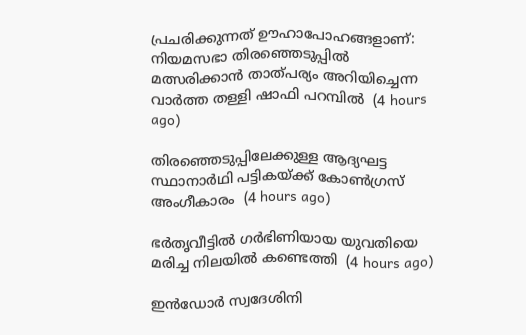പ്രചരിക്കുന്നത് ഊഹാപോഹങ്ങളാണ്: നിയമസഭാ തിരഞ്ഞെടുപ്പില്‍ മത്സരിക്കാന്‍ താത്പര്യം അറിയിച്ചെന്ന വാര്‍ത്ത തള്ളി ഷാഫി പറമ്പില്‍  (4 hours ago)

തിരഞ്ഞെടുപ്പിലേക്കുള്ള ആദ്യഘട്ട സ്ഥാനാര്‍ഥി പട്ടികയ്ക്ക് കോണ്‍ഗ്രസ് അംഗീകാരം  (4 hours ago)

ഭര്‍തൃവീട്ടില്‍ ഗര്‍ഭിണിയായ യുവതിയെ മരിച്ച നിലയില്‍ കണ്ടെത്തി  (4 hours ago)

ഇന്‍ഡോര്‍ സ്വദേശിനി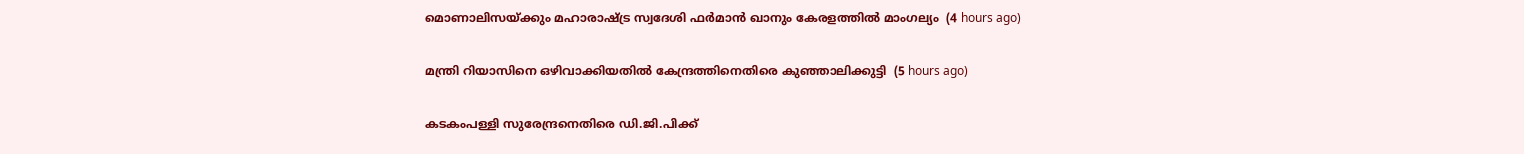മൊണാലിസയ്ക്കും മഹാരാഷ്ട്ര സ്വദേശി ഫര്‍മാന്‍ ഖാനും കേരളത്തില്‍ മാംഗല്യം  (4 hours ago)

മന്ത്രി റിയാസിനെ ഒഴിവാക്കിയതില്‍ കേന്ദ്രത്തിനെതിരെ കുഞ്ഞാലിക്കുട്ടി  (5 hours ago)

കടകംപള്ളി സുരേന്ദ്രനെതിരെ ഡി.ജി.പിക്ക്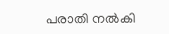പരാതി നല്‍കി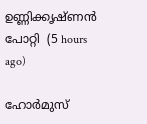ഉണ്ണിക്കൃഷ്ണന്‍ പോറ്റി  (5 hours ago)

ഹോര്‍മുസ്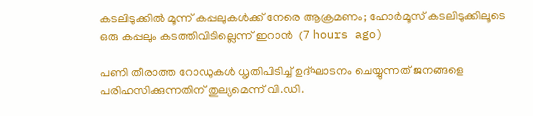കടലിടുക്കില്‍ മൂന്ന് കപ്പലുകള്‍ക്ക് നേരെ ആക്രമണം; ഹോര്‍മൂസ് കടലിടുക്കിലൂടെ ഒരു കപ്പലും കടത്തിവിടില്ലെന്ന് ഇറാന്‍  (7 hours ago)

പണി തീരാത്ത റോഡുകള്‍ ധൃതിപിടിച്ച് ഉദ്ഘാടനം ചെയ്യുന്നത് ജനങ്ങളെ പരിഹസിക്കുന്നതിന് തുല്യമെന്ന് വി.ഡി.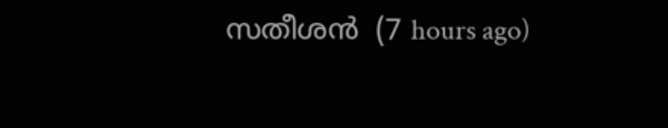സതീശന്‍  (7 hours ago)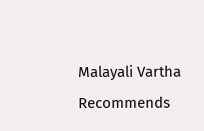Malayali Vartha Recommends